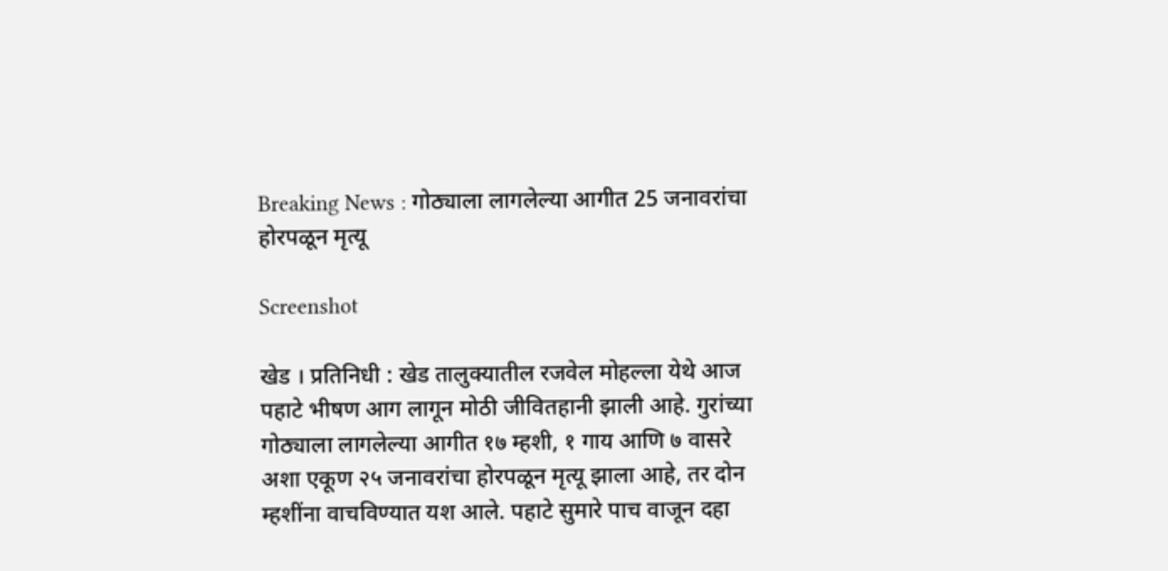Breaking News : गोठ्याला लागलेल्या आगीत 25 जनावरांचा होरपळून मृत्यू

Screenshot

खेड । प्रतिनिधी : खेड तालुक्यातील रजवेल मोहल्ला येथे आज पहाटे भीषण आग लागून मोठी जीवितहानी झाली आहे. गुरांच्या गोठ्याला लागलेल्या आगीत १७ म्हशी, १ गाय आणि ७ वासरे अशा एकूण २५ जनावरांचा होरपळून मृत्यू झाला आहे, तर दोन म्हशींना वाचविण्यात यश आले. पहाटे सुमारे पाच वाजून दहा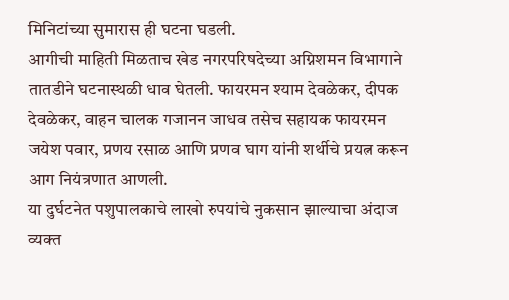मिनिटांच्या सुमारास ही घटना घडली.
आगीची माहिती मिळताच खेड नगरपरिषदेच्या अग्निशमन विभागाने तातडीने घटनास्थळी धाव घेतली. फायरमन श्याम देवळेकर, दीपक देवळेकर, वाहन चालक गजानन जाधव तसेच सहायक फायरमन जयेश पवार, प्रणय रसाळ आणि प्रणव घाग यांनी शर्थीचे प्रयत्न करून आग नियंत्रणात आणली.
या दुर्घटनेत पशुपालकाचे लाखो रुपयांचे नुकसान झाल्याचा अंदाज व्यक्त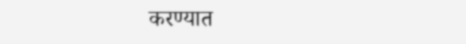करण्यात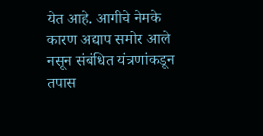येत आहे. आगीचे नेमके कारण अद्याप समोर आले नसून संबंधित यंत्रणांकडून तपास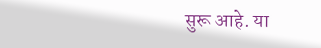सुरू आहे. या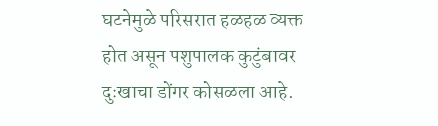घटनेमुळे परिसरात हळहळ व्यक्त होत असून पशुपालक कुटुंबावर दुःखाचा डोंगर कोसळला आहे.